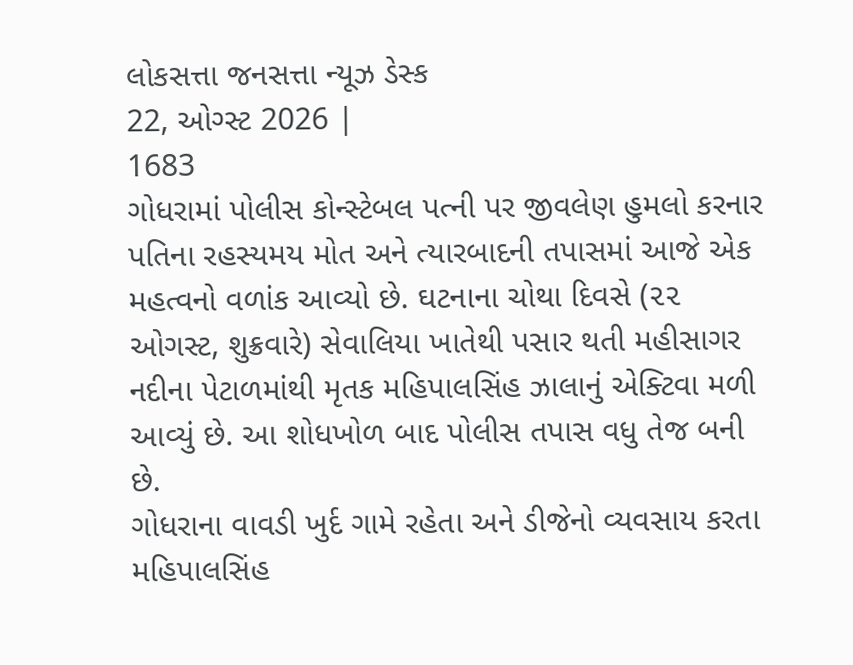લોકસત્તા જનસત્તા ન્યૂઝ ડેસ્ક
22, ઓગ્સ્ટ 2026 |
1683
ગોધરામાં પોલીસ કોન્સ્ટેબલ પત્ની પર જીવલેણ હુમલો કરનાર પતિના રહસ્યમય મોત અને ત્યારબાદની તપાસમાં આજે એક મહત્વનો વળાંક આવ્યો છે. ઘટનાના ચોથા દિવસે (૨૨ ઓગસ્ટ, શુક્રવારે) સેવાલિયા ખાતેથી પસાર થતી મહીસાગર નદીના પેટાળમાંથી મૃતક મહિપાલસિંહ ઝાલાનું એક્ટિવા મળી આવ્યું છે. આ શોધખોળ બાદ પોલીસ તપાસ વધુ તેજ બની છે.
ગોધરાના વાવડી ખુર્દ ગામે રહેતા અને ડીજેનો વ્યવસાય કરતા મહિપાલસિંહ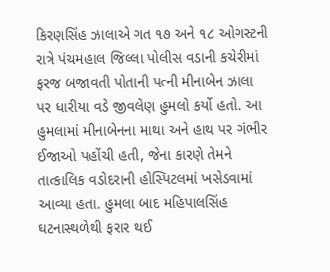કિરણસિંહ ઝાલાએ ગત ૧૭ અને ૧૮ ઓગસ્ટની રાત્રે પંચમહાલ જિલ્લા પોલીસ વડાની કચેરીમાં ફરજ બજાવતી પોતાની પત્ની મીનાબેન ઝાલા પર ધારીયા વડે જીવલેણ હુમલો કર્યો હતો. આ હુમલામાં મીનાબેનના માથા અને હાથ પર ગંભીર ઈજાઓ પહોંચી હતી, જેના કારણે તેમને તાત્કાલિક વડોદરાની હોસ્પિટલમાં ખસેડવામાં આવ્યા હતા. હુમલા બાદ મહિપાલસિંહ ઘટનાસ્થળેથી ફરાર થઈ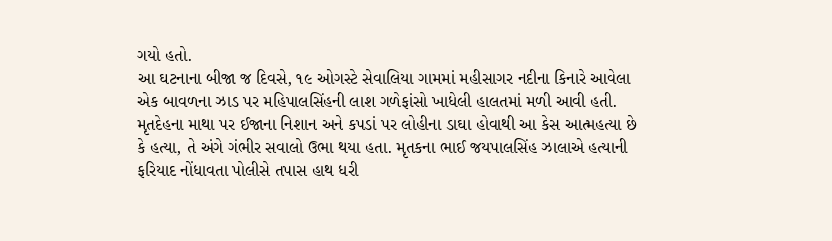ગયો હતો.
આ ઘટનાના બીજા જ દિવસે, ૧૯ ઓગસ્ટે સેવાલિયા ગામમાં મહીસાગર નદીના કિનારે આવેલા એક બાવળના ઝાડ પર મહિપાલસિંહની લાશ ગળેફાંસો ખાધેલી હાલતમાં મળી આવી હતી. મૃતદેહના માથા પર ઈજાના નિશાન અને કપડાં પર લોહીના ડાઘા હોવાથી આ કેસ આત્મહત્યા છે કે હત્યા, તે અંગે ગંભીર સવાલો ઉભા થયા હતા. મૃતકના ભાઈ જયપાલસિંહ ઝાલાએ હત્યાની ફરિયાદ નોંધાવતા પોલીસે તપાસ હાથ ધરી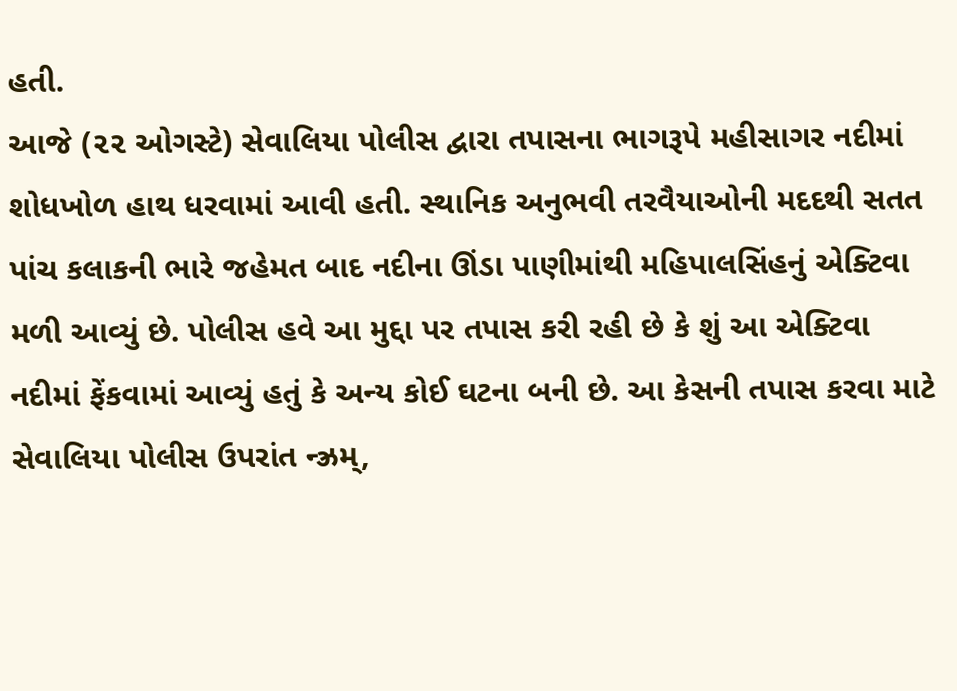હતી.
આજે (૨૨ ઓગસ્ટે) સેવાલિયા પોલીસ દ્વારા તપાસના ભાગરૂપે મહીસાગર નદીમાં શોધખોળ હાથ ધરવામાં આવી હતી. સ્થાનિક અનુભવી તરવૈયાઓની મદદથી સતત પાંચ કલાકની ભારે જહેમત બાદ નદીના ઊંડા પાણીમાંથી મહિપાલસિંહનું એક્ટિવા મળી આવ્યું છે. પોલીસ હવે આ મુદ્દા પર તપાસ કરી રહી છે કે શું આ એક્ટિવા નદીમાં ફેંકવામાં આવ્યું હતું કે અન્ય કોઈ ઘટના બની છે. આ કેસની તપાસ કરવા માટે સેવાલિયા પોલીસ ઉપરાંત ન્ઝ્રમ્,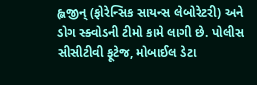હ્લજીન્ (ફોરેન્સિક સાયન્સ લેબોરેટરી) અને ડોગ સ્ક્વોડની ટીમો કામે લાગી છે. પોલીસ સીસીટીવી ફૂટેજ, મોબાઈલ ડેટા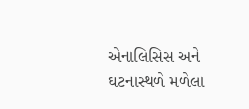એનાલિસિસ અને ઘટનાસ્થળે મળેલા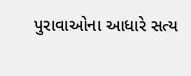પુરાવાઓના આધારે સત્ય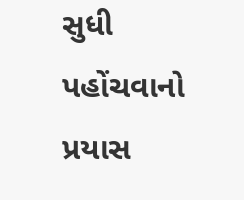સુધી પહોંચવાનો પ્રયાસ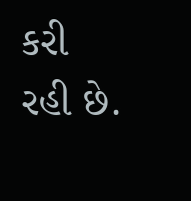કરી રહી છે.